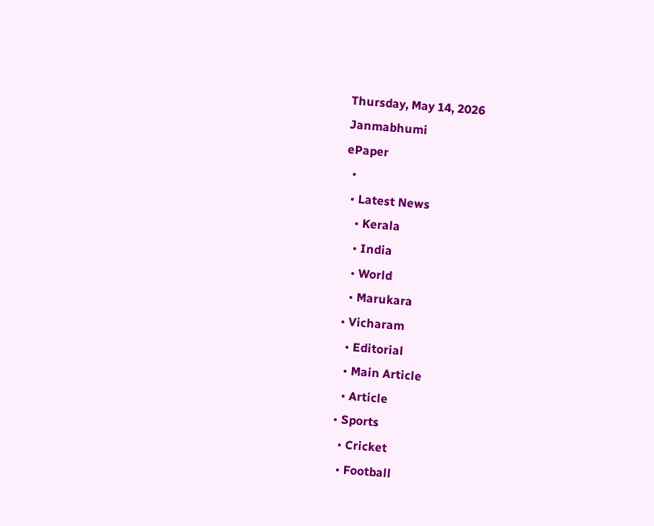Thursday, May 14, 2026
Janmabhumi
ePaper
  •
  • Latest News
    • Kerala
    • India
    • World
    • Marukara
  • Vicharam
    • Editorial
    • Main Article
    • Article
  • Sports
    • Cricket
    • Football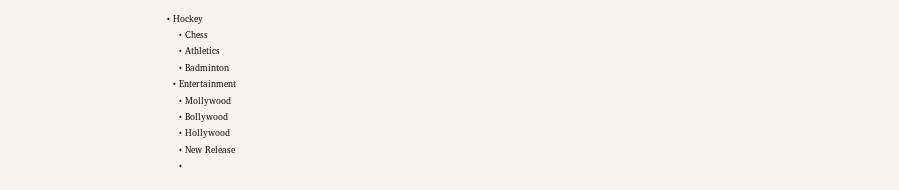• Hockey
    • Chess
    • Athletics
    • Badminton
  • Entertainment
    • Mollywood
    • Bollywood
    • Hollywood
    • New Release
    •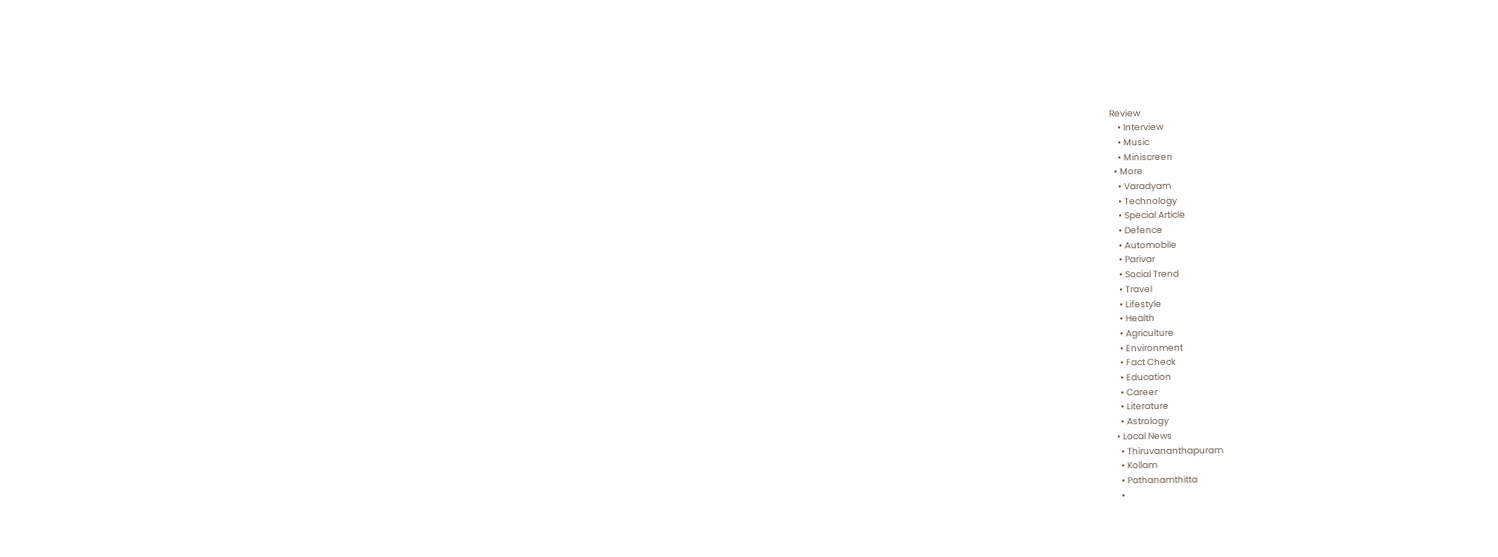Review
    • Interview
    • Music
    • Miniscreen
  • More
    • Varadyam
    • Technology
    • Special Article
    • Defence
    • Automobile
    • Parivar
    • Social Trend
    • Travel
    • Lifestyle
    • Health
    • Agriculture
    • Environment
    • Fact Check
    • Education
    • Career
    • Literature
    • Astrology
  • Local News
    • Thiruvananthapuram
    • Kollam
    • Pathanamthitta
    •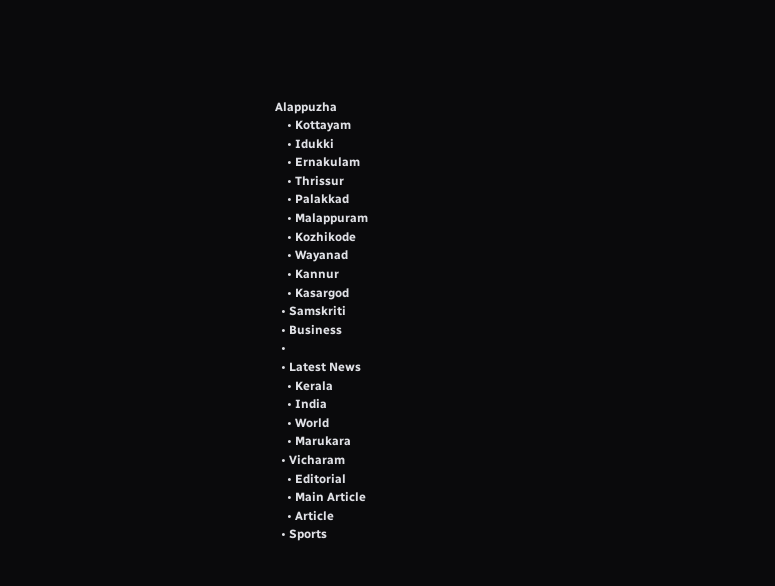Alappuzha
    • Kottayam
    • Idukki
    • Ernakulam
    • Thrissur
    • Palakkad
    • Malappuram
    • Kozhikode
    • Wayanad
    • Kannur
    • Kasargod
  • Samskriti
  • Business
  •
  • Latest News
    • Kerala
    • India
    • World
    • Marukara
  • Vicharam
    • Editorial
    • Main Article
    • Article
  • Sports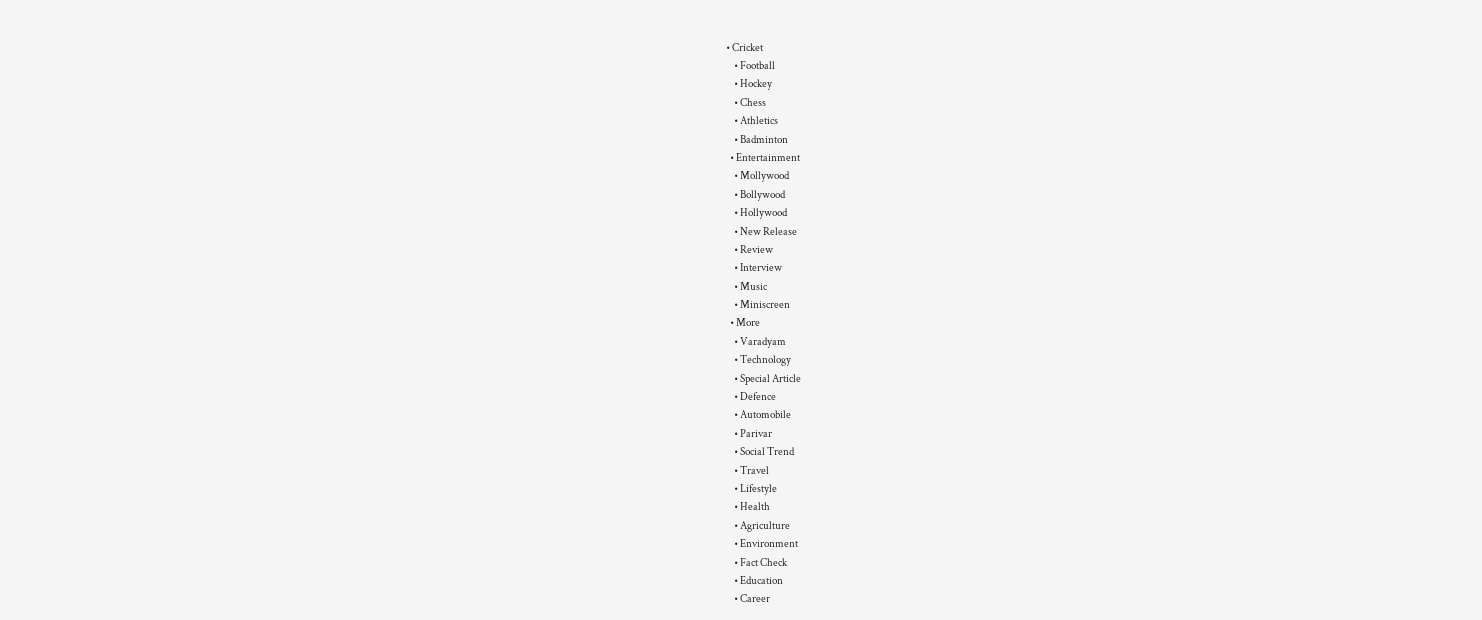• Cricket
    • Football
    • Hockey
    • Chess
    • Athletics
    • Badminton
  • Entertainment
    • Mollywood
    • Bollywood
    • Hollywood
    • New Release
    • Review
    • Interview
    • Music
    • Miniscreen
  • More
    • Varadyam
    • Technology
    • Special Article
    • Defence
    • Automobile
    • Parivar
    • Social Trend
    • Travel
    • Lifestyle
    • Health
    • Agriculture
    • Environment
    • Fact Check
    • Education
    • Career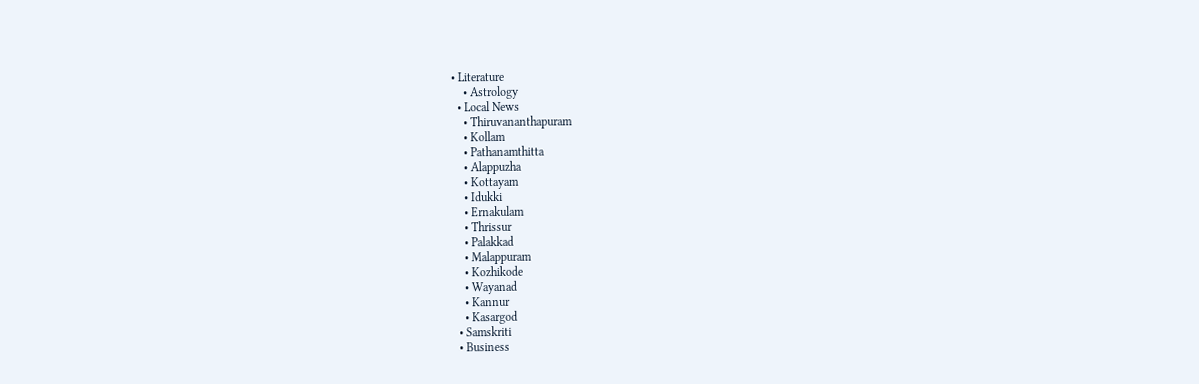• Literature
    • Astrology
  • Local News
    • Thiruvananthapuram
    • Kollam
    • Pathanamthitta
    • Alappuzha
    • Kottayam
    • Idukki
    • Ernakulam
    • Thrissur
    • Palakkad
    • Malappuram
    • Kozhikode
    • Wayanad
    • Kannur
    • Kasargod
  • Samskriti
  • Business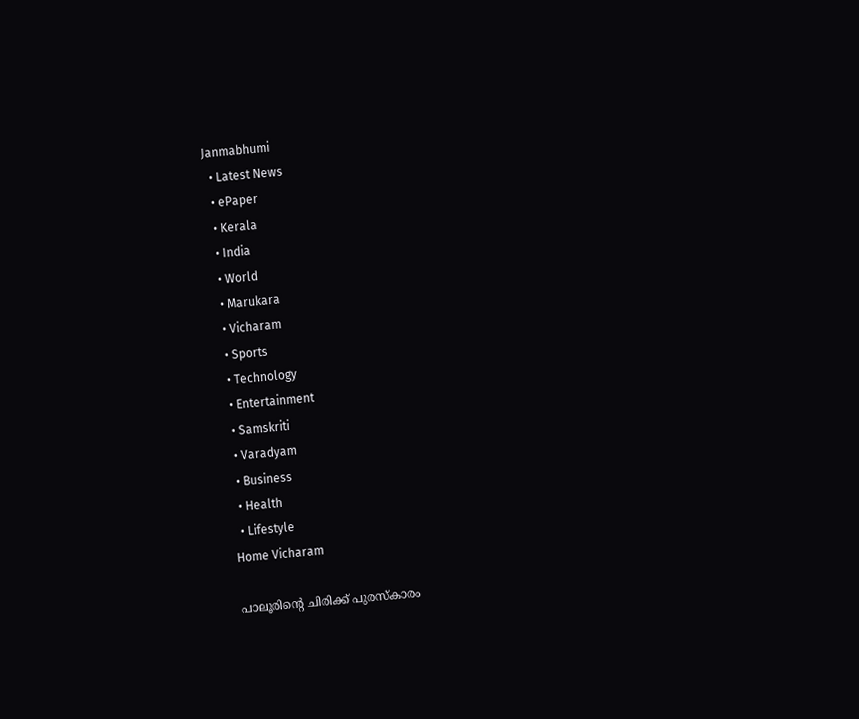Janmabhumi
  • Latest News
  • ePaper
  • Kerala
  • India
  • World
  • Marukara
  • Vicharam
  • Sports
  • Technology
  • Entertainment
  • Samskriti
  • Varadyam
  • Business
  • Health
  • Lifestyle
Home Vicharam

പാലൂരിന്റെ ചിരിക്ക്‌ പുരസ്കാരം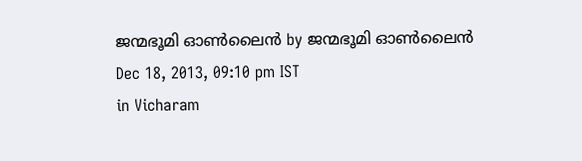ജന്മഭൂമി ഓണ്‍ലൈന്‍ by ജന്മഭൂമി ഓണ്‍ലൈന്‍
Dec 18, 2013, 09:10 pm IST
in Vicharam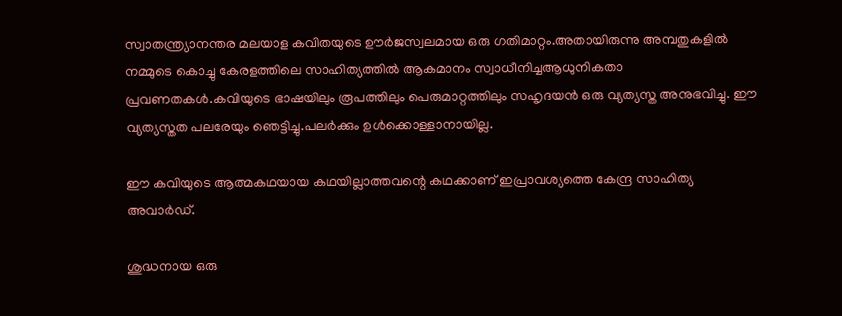സ്വാതന്ത്ര്യാനന്തര മലയാള കവിതയുടെ ഊര്‍ജസ്വലമായ ഒരു ഗതിമാറ്റം.അതായിരുന്നു അമ്പതുകളില്‍ നമ്മുടെ കൊച്ചു കേരളത്തിലെ സാഹിത്യത്തില്‍ ആകമാനം സ്വാധീനിച്ചആധുനികതാ പ്രവണതകള്‍.കവിയുടെ ഭാഷയിലും രൂപത്തിലും പെരുമാറ്റത്തിലും സഹൃദയന്‍ ഒരു വ്യത്യസ്ത അനുഭവിച്ചു. ഈ വ്യത്യസ്തത പലരേയും ഞെട്ടിച്ചു.പലര്‍ക്കും ഉള്‍ക്കൊള്ളാനായില്ല.

ഈ കവിയുടെ ആത്മകഥയായ കഥയില്ലാത്തവന്റെ കഥക്കാണ്‌ ഇപ്രാവശ്യത്തെ കേന്ദ്ര സാഹിത്യ അവാര്‍ഡ്‌.

ശുദ്ധനായ ഒരു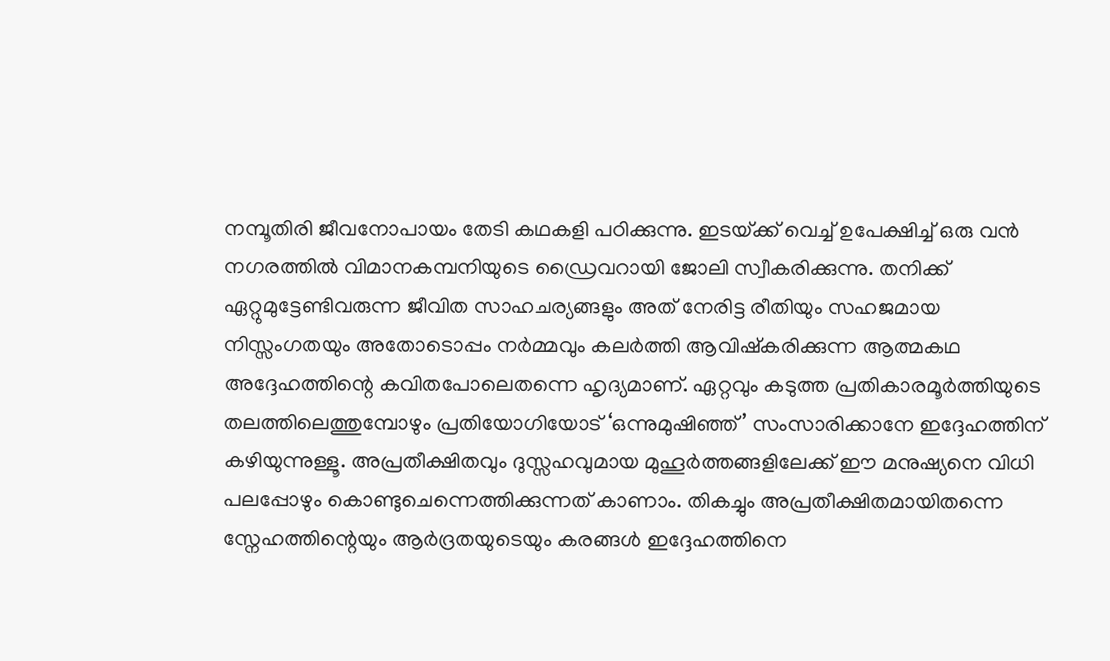നമ്പൂതിരി ജീവനോപായം തേടി കഥകളി പഠിക്കുന്നു. ഇടയ്‌ക്ക്‌ വെച്ച്‌ ഉപേക്ഷിച്ച്‌ ഒരു വന്‍ നഗരത്തില്‍ വിമാനകമ്പനിയുടെ ഡ്രൈവറായി ജോലി സ്വീകരിക്കുന്നു. തനിക്ക്‌ ഏറ്റുമുട്ടേണ്ടിവരുന്ന ജീവിത സാഹചര്യങ്ങളും അത്‌ നേരിട്ട രീതിയും സഹജമായ നിസ്സംഗതയും അതോടൊപ്പം നര്‍മ്മവും കലര്‍ത്തി ആവിഷ്കരിക്കുന്ന ആത്മകഥ അദ്ദേഹത്തിന്റെ കവിതപോലെതന്നെ ഹൃദ്യമാണ്‌. ഏറ്റവും കടുത്ത പ്രതികാരമൂര്‍ത്തിയുടെ തലത്തിലെത്തുമ്പോഴും പ്രതിയോഗിയോട്‌ ‘ഒന്നുമുഷിഞ്ഞ്‌’ സംസാരിക്കാനേ ഇദ്ദേഹത്തിന്‌ കഴിയുന്നുള്ളൂ. അപ്രതീക്ഷിതവും ദുസ്സഹവുമായ മുഹൂര്‍ത്തങ്ങളിലേക്ക്‌ ഈ മനുഷ്യനെ വിധി പലപ്പോഴും കൊണ്ടുചെന്നെത്തിക്കുന്നത്‌ കാണാം. തികച്ചും അപ്രതീക്ഷിതമായിതന്നെ സ്നേഹത്തിന്റെയും ആര്‍ദ്രതയുടെയും കരങ്ങള്‍ ഇദ്ദേഹത്തിനെ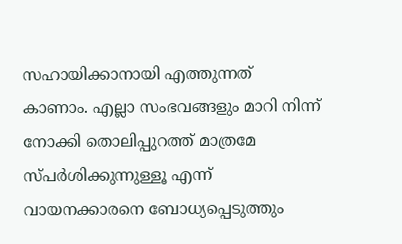സഹായിക്കാനായി എത്തുന്നത്‌ കാണാം. എല്ലാ സംഭവങ്ങളും മാറി നിന്ന്‌ നോക്കി തൊലിപ്പുറത്ത്‌ മാത്രമേ സ്പര്‍ശിക്കുന്നുള്ളൂ എന്ന്‌ വായനക്കാരനെ ബോധ്യപ്പെടുത്തും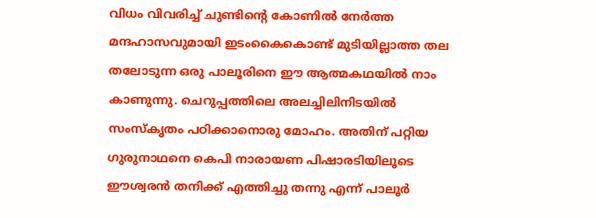വിധം വിവരിച്ച്‌ ചുണ്ടിന്റെ കോണില്‍ നേര്‍ത്ത മന്ദഹാസവുമായി ഇടംകൈകൊണ്ട്‌ മുടിയില്ലാത്ത തല തലോടുന്ന ഒരു പാലൂരിനെ ഈ ആത്മകഥയില്‍ നാം കാണുന്നു. ചെറുപ്പത്തിലെ അലച്ചിലിനിടയില്‍ സംസ്കൃതം പഠിക്കാനൊരു മോഹം. അതിന്‌ പറ്റിയ ഗുരുനാഥനെ കെപി നാരായണ പിഷാരടിയിലൂടെ ഈശ്വരന്‍ തനിക്ക്‌ എത്തിച്ചു തന്നു എന്ന്‌ പാലൂര്‍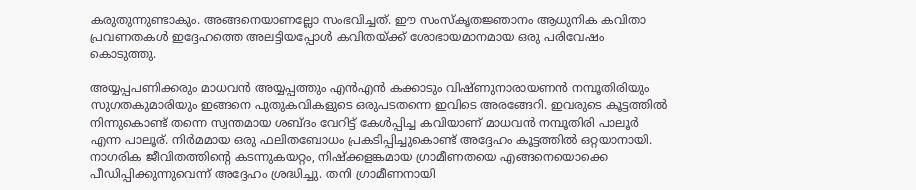കരുതുന്നുണ്ടാകും. അങ്ങനെയാണല്ലോ സംഭവിച്ചത്‌. ഈ സംസ്കൃതജ്ഞാനം ആധുനിക കവിതാ പ്രവണതകള്‍ ഇദ്ദേഹത്തെ അലട്ടിയപ്പോള്‍ കവിതയ്‌ക്ക്‌ ശോഭായമാനമായ ഒരു പരിവേഷം കൊടുത്തു.

അയ്യപ്പപണിക്കരും മാധവന്‍ അയ്യപ്പത്തും എന്‍എന്‍ കക്കാടും വിഷ്ണുനാരായണന്‍ നമ്പൂതിരിയും സുഗതകുമാരിയും ഇങ്ങനെ പുതുകവികളുടെ ഒരുപടതന്നെ ഇവിടെ അരങ്ങേറി. ഇവരുടെ കൂട്ടത്തില്‍ നിന്നുകൊണ്ട്‌ തന്നെ സ്വന്തമായ ശബ്ദം വേറിട്ട്‌ കേള്‍പ്പിച്ച കവിയാണ്‌ മാധവന്‍ നമ്പൂതിരി പാലൂര്‍ എന്ന പാലൂര്‌. നിര്‍മമായ ഒരു ഫലിതബോധം പ്രകടിപ്പിച്ചുകൊണ്ട്‌ അദ്ദേഹം കൂട്ടത്തില്‍ ഒറ്റയാനായി. നാഗരിക ജീവിതത്തിന്റെ കടന്നുകയറ്റം, നിഷ്ക്കളങ്കമായ ഗ്രാമീണതയെ എങ്ങനെയൊക്കെ പീഡിപ്പിക്കുന്നുവെന്ന്‌ അദ്ദേഹം ശ്രദ്ധിച്ചു. തനി ഗ്രാമീണനായി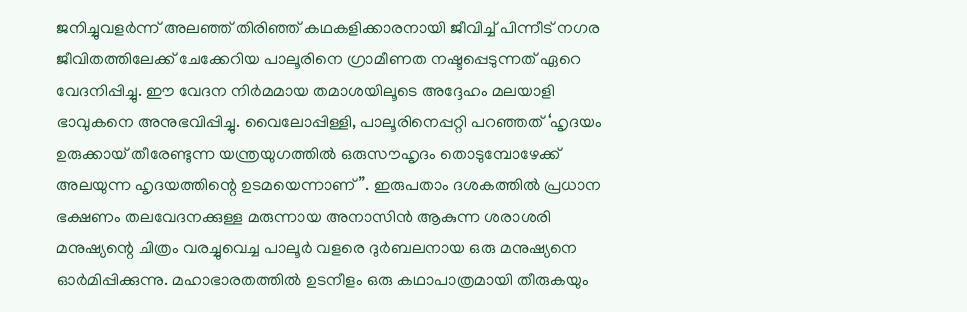ജനിച്ചുവളര്‍ന്ന്‌ അലഞ്ഞ്‌ തിരിഞ്ഞ്‌ കഥകളിക്കാരനായി ജീവിച്ച്‌ പിന്നീട്‌ നഗര ജീവിതത്തിലേക്ക്‌ ചേക്കേറിയ പാലൂരിനെ ഗ്രാമീണത നഷ്ടപ്പെടുന്നത്‌ ഏറെ വേദനിപ്പിച്ചു. ഈ വേദന നിര്‍മമായ തമാശയിലൂടെ അദ്ദേഹം മലയാളി ഭാവുകനെ അനുഭവിപ്പിച്ചു. വൈലോപ്പിള്ളി, പാലൂരിനെപ്പറ്റി പറഞ്ഞത്‌ ‘ഹൃദയം ഉരുക്കായ്‌ തീരേണ്ടുന്ന യന്ത്രയുഗത്തില്‍ ഒരുസൗഹൃദം തൊടുമ്പോഴേക്ക്‌ അലയുന്ന ഹൃദയത്തിന്റെ ഉടമയെന്നാണ്‌”. ഇരുപതാം ദശകത്തില്‍ പ്രധാന ഭക്ഷണം തലവേദനക്കുള്ള മരുന്നായ അനാസിന്‍ ആകുന്ന ശരാശരി മനുഷ്യന്റെ ചിത്രം വരച്ചുവെച്ച പാലൂര്‍ വളരെ ദുര്‍ബലനായ ഒരു മനുഷ്യനെ ഓര്‍മിപ്പിക്കുന്നു. മഹാഭാരതത്തില്‍ ഉടനീളം ഒരു കഥാപാത്രമായി തീരുകയും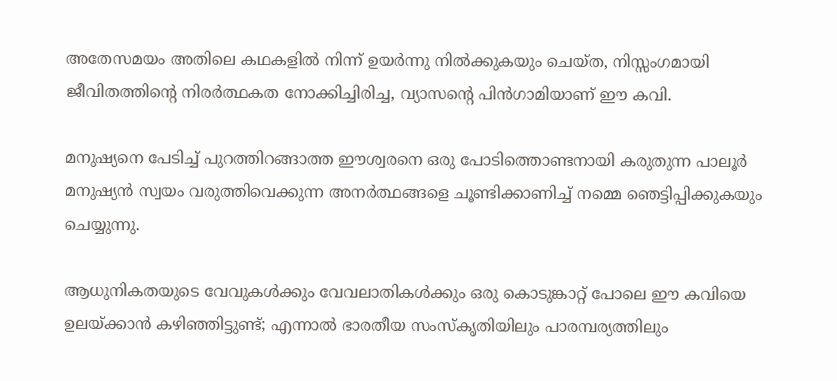അതേസമയം അതിലെ കഥകളില്‍ നിന്ന്‌ ഉയര്‍ന്നു നില്‍ക്കുകയും ചെയ്ത, നിസ്സംഗമായി ജീവിതത്തിന്റെ നിരര്‍ത്ഥകത നോക്കിച്ചിരിച്ച, വ്യാസന്റെ പിന്‍ഗാമിയാണ്‌ ഈ കവി.

മനുഷ്യനെ പേടിച്ച്‌ പുറത്തിറങ്ങാത്ത ഈശ്വരനെ ഒരു പോടിത്തൊണ്ടനായി കരുതുന്ന പാലൂര്‍ മനുഷ്യന്‍ സ്വയം വരുത്തിവെക്കുന്ന അനര്‍ത്ഥങ്ങളെ ചൂണ്ടിക്കാണിച്ച്‌ നമ്മെ ഞെട്ടിപ്പിക്കുകയും ചെയ്യുന്നു.

ആധുനികതയുടെ വേവുകള്‍ക്കും വേവലാതികള്‍ക്കും ഒരു കൊടുങ്കാറ്റ്‌ പോലെ ഈ കവിയെ ഉലയ്‌ക്കാന്‍ കഴിഞ്ഞിട്ടുണ്ട്‌; എന്നാല്‍ ഭാരതീയ സംസ്കൃതിയിലും പാരമ്പര്യത്തിലും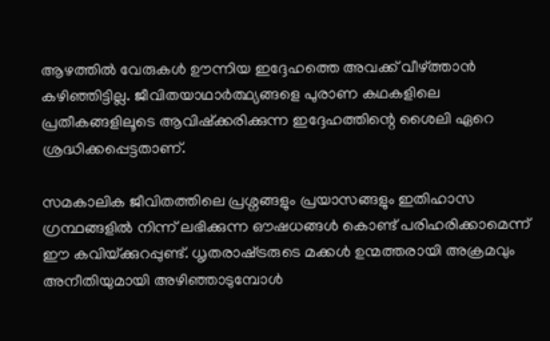ആഴത്തില്‍ വേരുകള്‍ ഊന്നിയ ഇദ്ദേഹത്തെ അവക്ക്‌ വീഴ്‌ത്താന്‍ കഴിഞ്ഞിട്ടില്ല. ജീവിതയാഥാര്‍ത്ഥ്യങ്ങളെ പുരാണ കഥകളിലെ പ്രതീകങ്ങളിലൂടെ ആവിഷ്ക്കരിക്കുന്ന ഇദ്ദേഹത്തിന്റെ ശൈലി ഏറെ ശ്രദ്ധിക്കപ്പെട്ടതാണ്‌.

സമകാലിക ജീവിതത്തിലെ പ്രശ്നങ്ങളും പ്രയാസങ്ങളും ഇതിഹാസ ഗ്രന്ഥങ്ങളില്‍ നിന്ന്‌ ലഭിക്കുന്ന ഔഷധങ്ങള്‍ കൊണ്ട്‌ പരിഹരിക്കാമെന്ന്‌ ഈ കവിയ്‌ക്കുറപ്പുണ്ട്‌. ധൃതരാഷ്‌ട്രരുടെ മക്കള്‍ ഉന്മത്തരായി അക്രമവും അനീതിയുമായി അഴിഞ്ഞാടുമ്പോള്‍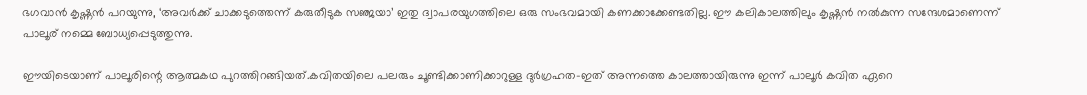ഭഗവാന്‍ കൃഷ്ണന്‍ പറയുന്നു, ‘അവര്‍ക്ക്‌ ചാക്കടുത്തെന്ന്‌ കരുതീടുക സഞ്ജയാ’ ഇതു ദ്വാപരയുഗത്തിലെ ഒരു സംഭവമായി കണക്കാക്കേണ്ടതില്ല. ഈ കലികാലത്തിലും കൃഷ്ണന്‍ നല്‍കുന്ന സന്ദേശമാണെന്ന്‌ പാലൂര്‌ നമ്മെ ബോധ്യപ്പെടുത്തുന്നു.

ഈയിടെയാണ്‌ പാലൂരിന്റെ ആത്മകഥ പുറത്തിറങ്ങിയത്‌.കവിതയിലെ പലരും ചൂണ്ടിക്കാണിക്കാറുള്ള ദുര്‍ഗ്രഹത-ഇത്‌ അന്നത്തെ കാലത്തായിരുന്നു ഇന്ന്‌ പാലൂര്‍ കവിത ഏറെ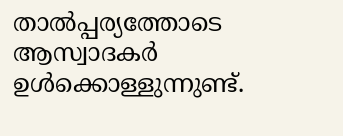താല്‍പ്പര്യത്തോടെ ആസ്വാദകര്‍ ഉള്‍ക്കൊള്ളുന്നുണ്ട്‌.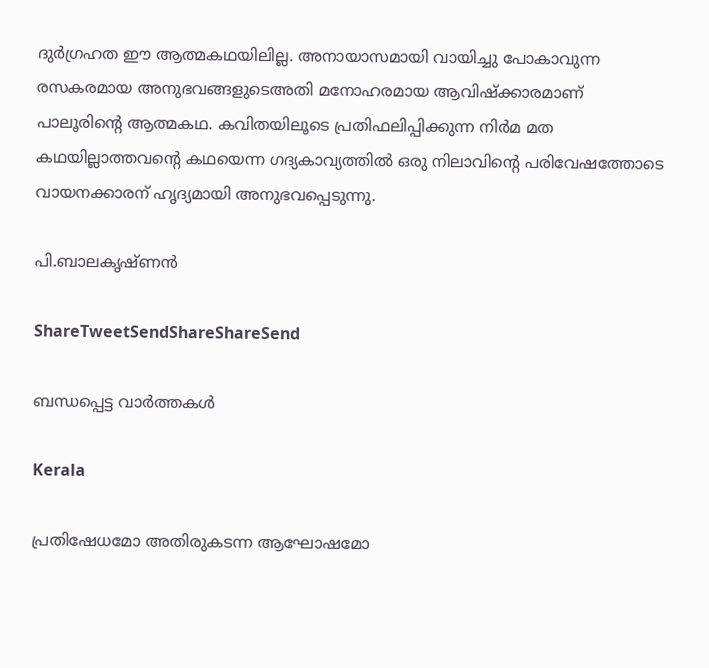ദുര്‍ഗ്രഹത ഈ ആത്മകഥയിലില്ല. അനായാസമായി വായിച്ചു പോകാവുന്ന രസകരമായ അനുഭവങ്ങളുടെഅതി മനോഹരമായ ആവിഷ്ക്കാരമാണ്‌ പാലൂരിന്റെ ആത്മകഥ. കവിതയിലൂടെ പ്രതിഫലിപ്പിക്കുന്ന നിര്‍മ മത കഥയില്ലാത്തവന്റെ കഥയെന്ന ഗദ്യകാവ്യത്തില്‍ ഒരു നിലാവിന്റെ പരിവേഷത്തോടെ വായനക്കാരന്‌ ഹൃദ്യമായി അനുഭവപ്പെടുന്നു.

പി.ബാലകൃഷ്ണന്‍

ShareTweetSendShareShareSend

ബന്ധപ്പെട്ട വാര്‍ത്തകള്‍

Kerala

പ്രതിഷേധമോ അതിരുകടന്ന ആഘോഷമോ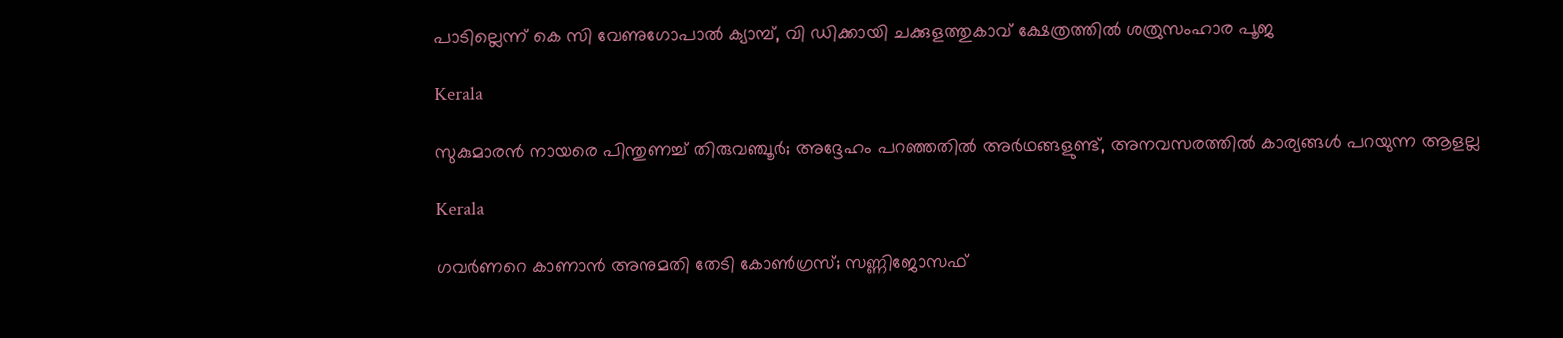പാടില്ലെന്ന് കെ സി വേണുഗോപാല്‍ ക്യാമ്പ്, വി ഡിക്കായി ചക്കുളത്തുകാവ് ക്ഷേത്രത്തില്‍ ശത്രുസംഹാര പൂജ

Kerala

സുകുമാരൻ നായരെ പിന്തുണച്ച് തിരുവഞ്ചൂർ; അദ്ദേഹം പറഞ്ഞതിൽ അർഥങ്ങളുണ്ട്, അനവസരത്തിൽ കാര്യങ്ങൾ പറയുന്ന ആളല്ല

Kerala

ഗവർണറെ കാണാൻ അനുമതി തേടി കോൺഗ്രസ്; സണ്ണിജോസഫ്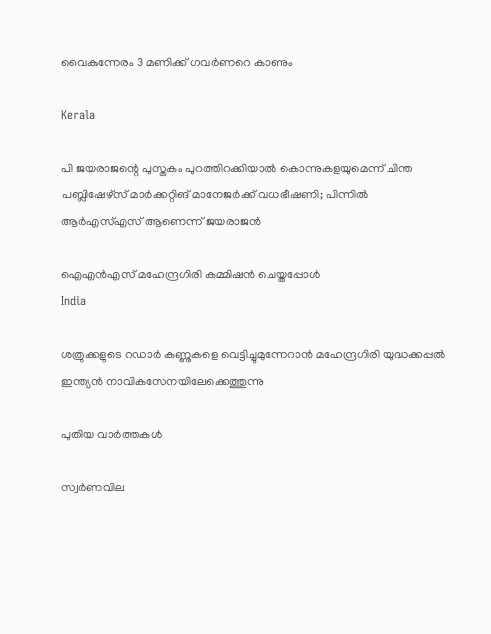വൈകുന്നേരം 3 മണിക്ക് ഗവർണറെ കാണും

Kerala

പി ജയരാജന്റെ പുസ്തകം പുറത്തിറക്കിയാല്‍ കൊന്നുകളയുമെന്ന് ചിന്ത പബ്ലിഷേഴ്‌സ് മാര്‍ക്കറ്റിങ് മാനേജര്‍ക്ക് വധഭീഷണി; പിന്നിൽ ആർഎസ്എസ് ആണെന്ന് ജയരാജൻ

ഐഎന്‍എസ് മഹേന്ദ്രഗിരി കമ്മിഷന്‍ ചെയ്തപ്പോള്‍
India

ശത്രുക്കളുടെ റഡാർ കണ്ണുകളെ വെട്ടിച്ചുമുന്നേറാൻ മഹേന്ദ്രഗിരി യുദ്ധക്കപ്പൽ ഇന്ത്യൻ നാവികസേനയിലേക്കെത്തുന്നു

പുതിയ വാര്‍ത്തകള്‍

സ്വർണവില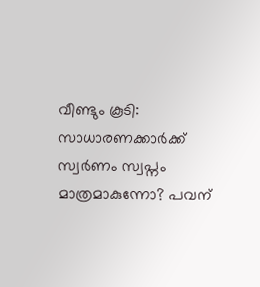വീണ്ടും കൂടി: സാധാരണക്കാർക്ക് സ്വർണം സ്വപ്നം മാത്രമാകുന്നോ? പവന്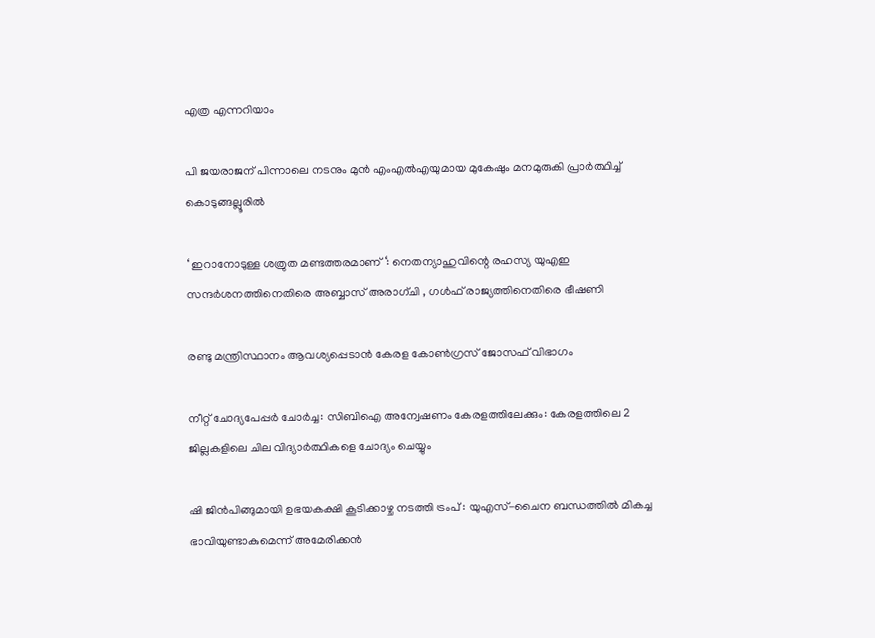എത്ര എന്നറിയാം

പി ജയരാജന് പിന്നാലെ നടനും മുൻ എംഎൽഎയുമായ മുകേഷും മനമുരുകി പ്രാർത്ഥിച്ച് കൊടുങ്ങല്ലൂരിൽ

‘ ഇറാനോടുള്ള ശത്രുത മണ്ടത്തരമാണ് ‘: നെതന്യാഹുവിന്റെ രഹസ്യ യുഎഇ സന്ദർശനത്തിനെതിരെ അബ്ബാസ് അരാഗ്ചി , ഗൾഫ് രാജ്യത്തിനെതിരെ ഭീഷണി

രണ്ടു മന്ത്രിസ്ഥാനം ആവശ്യപ്പെടാൻ കേരള കോൺഗ്രസ് ജോസഫ് വിഭാഗം

നീറ്റ് ചോദ്യപേപ്പർ ചോർച്ച: സിബിഐ അന്വേഷണം കേരളത്തിലേക്കും: കേരളത്തിലെ 2 ജില്ലകളിലെ ചില വിദ്യാർത്ഥികളെ ചോദ്യം ചെയ്യും

ഷി ജിൻപിങ്ങുമായി ഉഭയകക്ഷി കൂടിക്കാഴ്ച നടത്തി ട്രംപ് : യുഎസ്-ചൈന ബന്ധത്തിൽ മികച്ച ഭാവിയുണ്ടാകുമെന്ന് അമേരിക്കൻ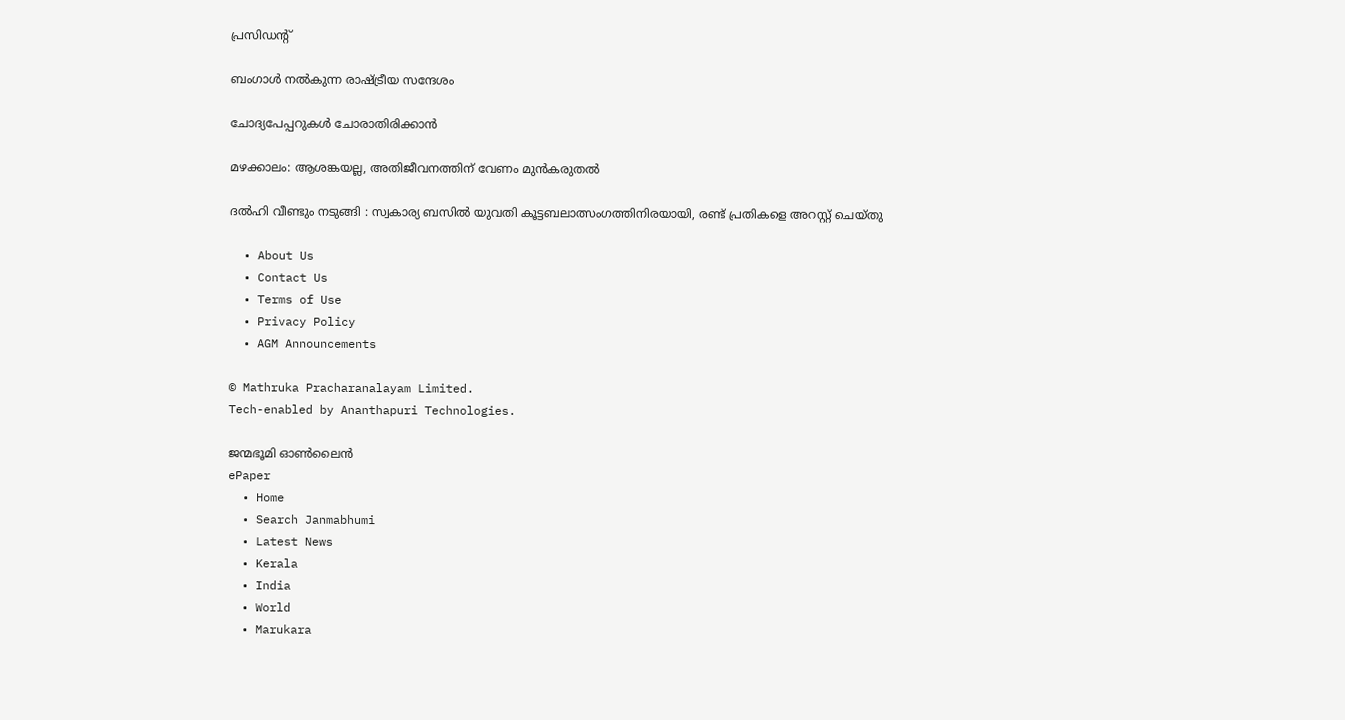പ്രസിഡൻ്റ്

ബംഗാള്‍ നല്‍കുന്ന രാഷ്‌ട്രീയ സന്ദേശം

ചോദ്യപേപ്പറുകള്‍ ചോരാതിരിക്കാന്‍

മഴക്കാലം: ആശങ്കയല്ല, അതിജീവനത്തിന് വേണം മുന്‍കരുതല്‍

ദൽഹി വീണ്ടും നടുങ്ങി : സ്വകാര്യ ബസിൽ യുവതി കൂട്ടബലാത്സംഗത്തിനിരയായി, രണ്ട് പ്രതികളെ അറസ്റ്റ് ചെയ്തു

  • About Us
  • Contact Us
  • Terms of Use
  • Privacy Policy
  • AGM Announcements

© Mathruka Pracharanalayam Limited.
Tech-enabled by Ananthapuri Technologies.

ജന്മഭൂമി ഓണ്‍ലൈന്‍
ePaper
  • Home
  • Search Janmabhumi
  • Latest News
  • Kerala
  • India
  • World
  • Marukara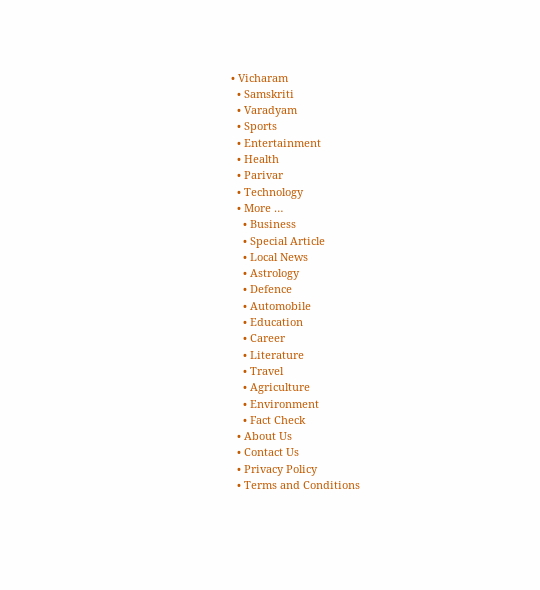• Vicharam
  • Samskriti
  • Varadyam
  • Sports
  • Entertainment
  • Health
  • Parivar
  • Technology
  • More …
    • Business
    • Special Article
    • Local News
    • Astrology
    • Defence
    • Automobile
    • Education
    • Career
    • Literature
    • Travel
    • Agriculture
    • Environment
    • Fact Check
  • About Us
  • Contact Us
  • Privacy Policy
  • Terms and Conditions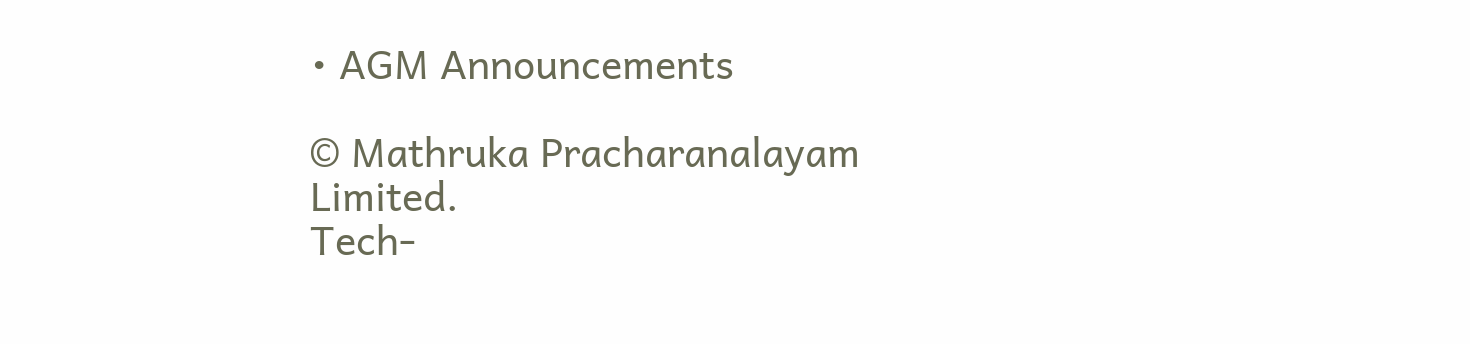• AGM Announcements

© Mathruka Pracharanalayam Limited.
Tech-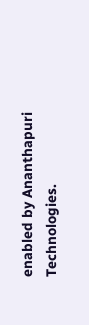enabled by Ananthapuri Technologies.